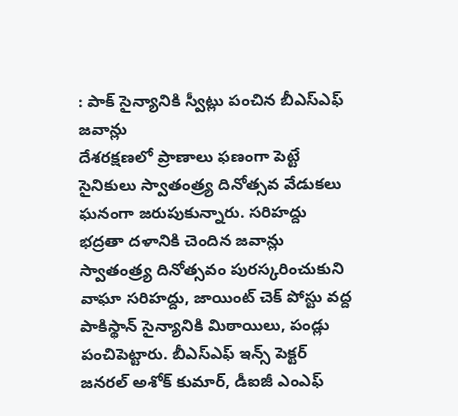: పాక్ సైన్యానికి స్వీట్లు పంచిన బీఎస్ఎఫ్ జవాన్లు
దేశరక్షణలో ప్రాణాలు ఫణంగా పెట్టే సైనికులు స్వాతంత్ర్య దినోత్సవ వేడుకలు ఘనంగా జరుపుకున్నారు. సరిహద్దు భద్రతా దళానికి చెందిన జవాన్లు స్వాతంత్ర్య దినోత్సవం పురస్కరించుకుని వాఘా సరిహద్దు, జాయింట్ చెక్ పోస్టు వద్ద పాకిస్థాన్ సైన్యానికి మిఠాయిలు, పండ్లు పంచిపెట్టారు. బీఎస్ఎఫ్ ఇన్స్ పెక్టర్ జనరల్ అశోక్ కుమార్, డీఐజీ ఎంఎఫ్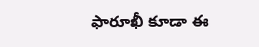ఫారూఖీ కూడా ఈ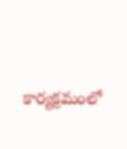కార్యక్రమంలో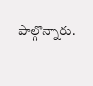పాల్గొన్నారు.